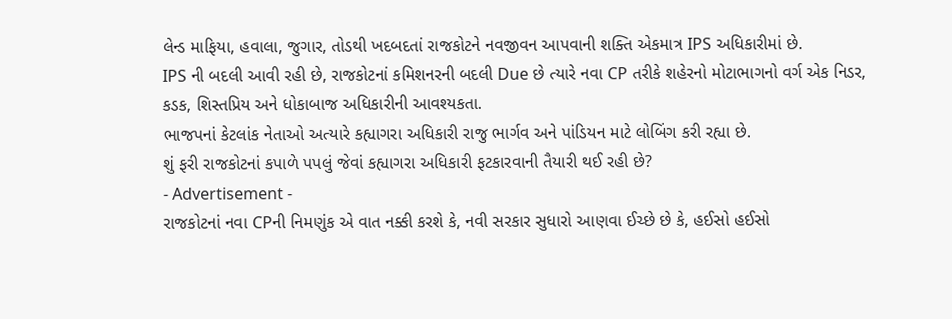લેન્ડ માફિયા, હવાલા, જુગાર, તોડથી ખદબદતાં રાજકોટને નવજીવન આપવાની શક્તિ એકમાત્ર IPS અધિકારીમાં છે.
IPS ની બદલી આવી રહી છે, રાજકોટનાં કમિશનરની બદલી Due છે ત્યારે નવા CP તરીકે શહેરનો મોટાભાગનો વર્ગ એક નિડર, કડક, શિસ્તપ્રિય અને ધોકાબાજ અધિકારીની આવશ્યકતા.
ભાજપનાં કેટલાંક નેતાઓ અત્યારે કહ્યાગરા અધિકારી રાજુ ભાર્ગવ અને પાંડિયન માટે લોબિંગ કરી રહ્યા છે.
શું ફરી રાજકોટનાં કપાળે પપલું જેવાં કહ્યાગરા અધિકારી ફટકારવાની તૈયારી થઈ રહી છે?
- Advertisement -
રાજકોટનાં નવા CPની નિમણુંક એ વાત નક્કી કરશે કે, નવી સરકાર સુધારો આણવા ઈચ્છે છે કે, હઈસો હઈસો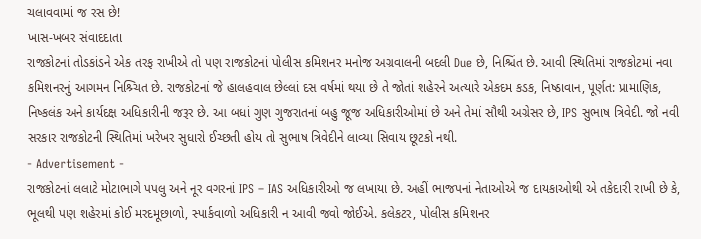ચલાવવામાં જ રસ છે!
ખાસ-ખબર સંવાદદાતા
રાજકોટનાં તોડકાંડને એક તરફ રાખીએ તો પણ રાજકોટનાં પોલીસ કમિશનર મનોજ અગ્રવાલની બદલી Due છે, નિશ્ચિંત છે. આવી સ્થિતિમાં રાજકોટમાં નવા કમિશનરનું આગમન નિશ્ર્ચિત છે. રાજકોટનાં જે હાલહવાલ છેલ્લાં દસ વર્ષમાં થયા છે તે જોતાં શહેરને અત્યારે એકદમ કડક, નિષ્ઠાવાન, પૂર્ણત: પ્રામાણિક, નિષ્કલંક અને કાર્યદક્ષ અધિકારીની જરૂર છે. આ બધાં ગુણ ગુજરાતનાં બહુ જૂજ અધિકારીઓમાં છે અને તેમાં સૌથી અગ્રેસર છે, IPS સુભાષ ત્રિવેદી. જો નવી સરકાર રાજકોટની સ્થિતિમાં ખરેખર સુધારો ઈચ્છતી હોય તો સુભાષ ત્રિવેદીને લાવ્યા સિવાય છૂટકો નથી.
- Advertisement -
રાજકોટનાં લલાટે મોટાભાગે પપલુ અને નૂર વગરનાં IPS – IAS અધિકારીઓ જ લખાયા છે. અહીં ભાજપનાં નેતાઓએ જ દાયકાઓથી એ તકેદારી રાખી છે કે, ભૂલથી પણ શહેરમાં કોઈ મરદમૂછાળો, સ્પાર્કવાળો અધિકારી ન આવી જવો જોઈએ. કલેકટર, પોલીસ કમિશનર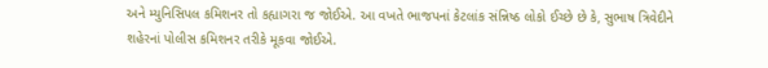અને મ્યુનિસિપલ કમિશનર તો કહ્યાગરા જ જોઈએ. આ વખતે ભાજપનાં કેટલાંક સંન્નિષ્ઠ લોકો ઈચ્છે છે કે, સુભાષ ત્રિવેદીને શહેરનાં પોલીસ કમિશનર તરીકે મૂકવા જોઈએ.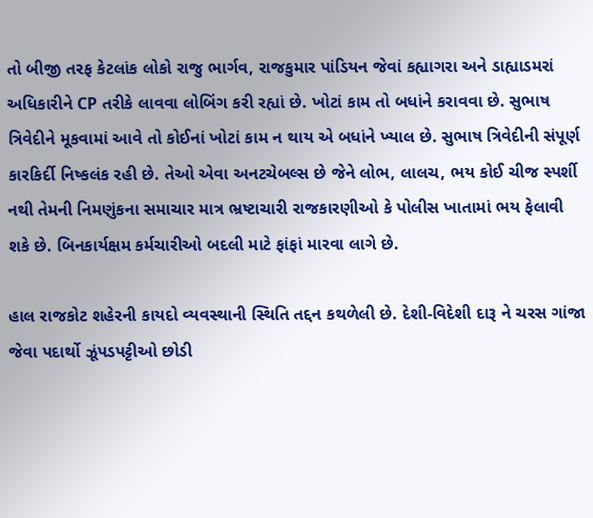તો બીજી તરફ કેટલાંક લોકો રાજુ ભાર્ગવ, રાજકુમાર પાંડિયન જેવાં કહ્યાગરા અને ડાહ્યાડમરાં અધિકારીને CP તરીકે લાવવા લોબિંગ કરી રહ્યાં છે. ખોટાં કામ તો બધાંને કરાવવા છે. સુભાષ ત્રિવેદીને મૂકવામાં આવે તો કોઈનાં ખોટાં કામ ન થાય એ બધાંને ખ્યાલ છે. સુભાષ ત્રિવેદીની સંપૂર્ણ કારકિર્દી નિષ્કલંક રહી છે. તેઓ એવા અનટચેબલ્સ છે જેને લોભ, લાલચ, ભય કોઈ ચીજ સ્પર્શી નથી તેમની નિમણુંકના સમાચાર માત્ર ભ્રષ્ટાચારી રાજકારણીઓ કે પોલીસ ખાતામાં ભય ફેલાવી શકે છે. બિનકાર્યક્ષમ કર્મચારીઓ બદલી માટે ફાંફાં મારવા લાગે છે.

હાલ રાજકોટ શહેરની કાયદો વ્યવસ્થાની સ્થિતિ તદ્દન કથળેલી છે. દેશી-વિદેશી દારૂ ને ચરસ ગાંજા જેવા પદાર્થો ઝૂંપડપટ્ટીઓ છોડી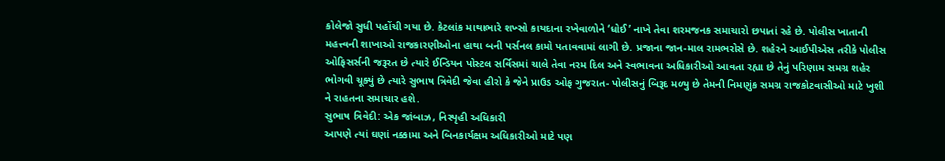કોલેજો સુધી પહોંચી ગયા છે. કેટલાંક માથાભારે શખ્સો કાયદાના રખેવાળોને ‘ધોઈ’ નાખે તેવા શરમજનક સમાચારો છપાતાં રહે છે. પોલીસ ખાતાની મહત્ત્વની શાખાઓ રાજકારણીઓના હાથા બની પર્સનલ કામો પતાવવામાં લાગી છે. પ્રજાના જાન-માલ રામભરોસે છે. શહેરને આઈપીએસ તરીકે પોલીસ ઓફિસર્સની જરૂરત છે ત્યારે ઈન્ડિયન પોસ્ટલ સર્વિસમાં ચાલે તેવા નરમ દિલ અને સ્વભાવના અધિકારીઓ આવતા રહ્યા છે તેનું પરિણામ સમગ્ર શહેર ભોગવી ચૂક્યું છે ત્યારે સુભાષ ત્રિવેદી જેવા હીરો કે જેને પ્રાઉડ ઓફ ગુજરાત- પોલીસનું બિરૂદ મળ્યુ છે તેમની નિમણુંક સમગ્ર રાજકોટવાસીઓ માટે ખુશી ને રાહતના સમાચાર હશે.
સુભાષ ત્રિવેદી: એક જાંબાઝ, નિસ્પૃહી અધિકારી
આપણે ત્યાં ઘણાં નક્કામા અને બિનકાર્યક્ષમ અધિકારીઓ માટે પણ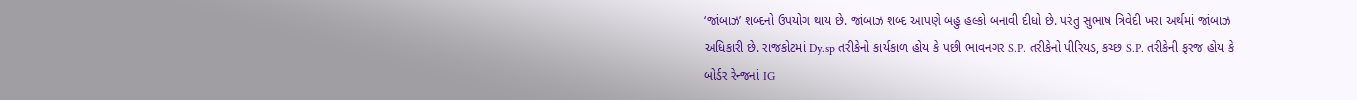‘જાંબાઝ’ શબ્દનો ઉપયોગ થાય છે. જાંબાઝ શબ્દ આપણે બહુ હલ્કો બનાવી દીધો છે. પરંતુ સુભાષ ત્રિવેદી ખરા અર્થમાં જાંબાઝ અધિકારી છે. રાજકોટમાં Dy.sp તરીકેનો કાર્યકાળ હોય કે પછી ભાવનગર S.P. તરીકેનો પીરિયડ, કચ્છ S.P. તરીકેની ફરજ હોય કે બોર્ડર રેન્જનાં IG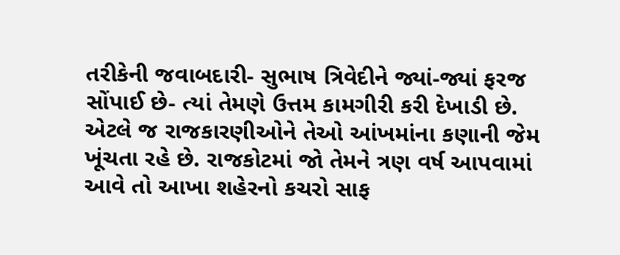તરીકેની જવાબદારી- સુભાષ ત્રિવેદીને જ્યાં-જ્યાં ફરજ સોંપાઈ છે- ત્યાં તેમણે ઉત્તમ કામગીરી કરી દેખાડી છે. એટલે જ રાજકારણીઓને તેઓ આંખમાંના કણાની જેમ ખૂંચતા રહે છે. રાજકોટમાં જો તેમને ત્રણ વર્ષ આપવામાં આવે તો આખા શહેરનો કચરો સાફ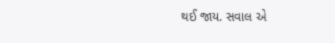થઈ જાય. સવાલ એ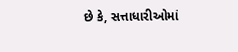છે કે, સત્તાધારીઓમાં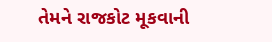તેમને રાજકોટ મૂકવાની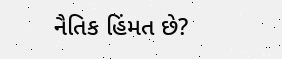નૈતિક હિંમત છે?